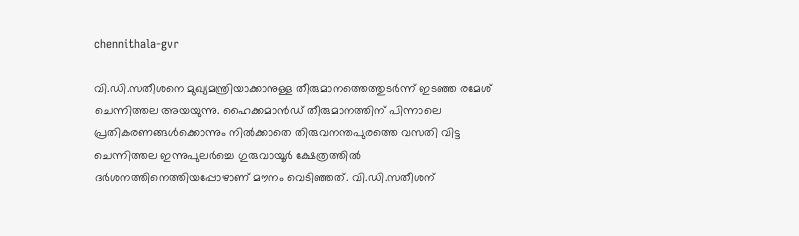chennithala-gvr

വി.ഡി.സതീശനെ മുഖ്യമന്ത്രിയാക്കാനുള്ള തീരുമാനത്തെത്തുടര്‍ന്ന് ഇടഞ്ഞ രമേശ് ചെന്നിത്തല അയയുന്നു. ഹൈക്കമാന്‍ഡ് തീരുമാനത്തിന് പിന്നാലെ പ്രതികരണങ്ങള്‍ക്കൊന്നും നില്‍ക്കാതെ തിരുവനന്തപുരത്തെ വസതി വിട്ട ചെന്നിത്തല ഇന്നുപുലര്‍ച്ചെ ഗുരുവായൂര്‍ ക്ഷേത്രത്തില്‍ ദര്‍ശനത്തിനെത്തിയപ്പോഴാണ് മൗനം വെടിഞ്ഞത്. വി.ഡി.സതീശന്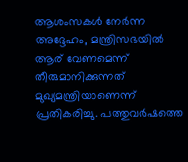ആശംസകള്‍ നേര്‍ന്ന അദ്ദേഹം, മന്ത്രിസഭയില്‍ ആര് വേണമെന്ന് തീരുമാനിക്കുന്നത് മുഖ്യമന്ത്രിയാണെന്ന് പ്രതികരിച്ചു. പത്തുവര്‍ഷത്തെ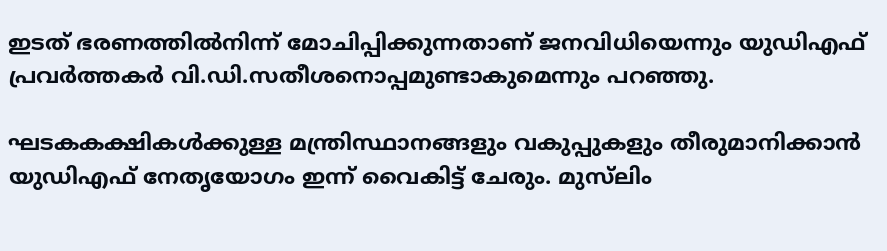ഇടത് ഭരണത്തില്‍നിന്ന് മോചിപ്പിക്കുന്നതാണ് ജനവിധിയെന്നും യുഡിഎഫ് പ്രവര്‍ത്തകര്‍ വി.ഡി.സതീശനൊപ്പമുണ്ടാകുമെന്നും പറഞ്ഞു.

ഘടകകക്ഷികൾക്കുള്ള മന്ത്രിസ്ഥാനങ്ങളും വകുപ്പുകളും തീരുമാനിക്കാൻ യുഡിഎഫ് നേതൃയോഗം ഇന്ന് വൈകിട്ട് ചേരും. മുസ്‌ലിം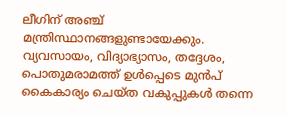ലീഗിന് അഞ്ച് മന്ത്രിസ്ഥാനങ്ങളുണ്ടായേക്കും. വ്യവസായം, വിദ്യാഭ്യാസം, തദ്ദേശം, പൊതുമരാമത്ത് ഉൾപ്പെടെ മുൻപ് കൈകാര്യം ചെയ്ത വകുപ്പുകൾ തന്നെ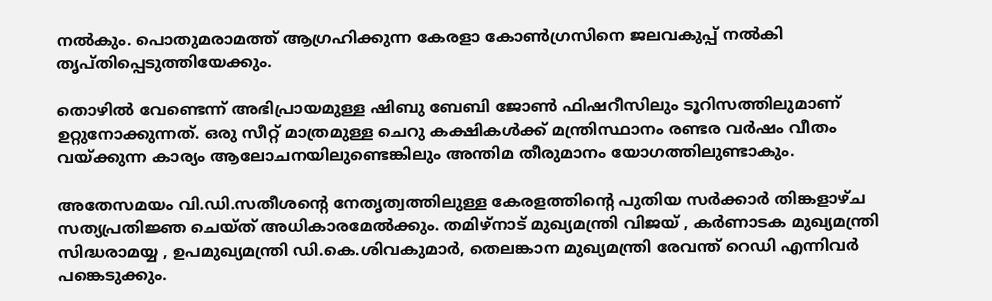നൽകും. പൊതുമരാമത്ത് ആഗ്രഹിക്കുന്ന കേരളാ കോൺഗ്രസിനെ ജലവകുപ്പ് നൽകി തൃപ്‌തിപ്പെടുത്തിയേക്കും.

തൊഴിൽ വേണ്ടെന്ന് അഭിപ്രായമുള്ള ഷിബു ബേബി ജോൺ ഫിഷറീസിലും ടൂറിസത്തിലുമാണ് ഉറ്റുനോക്കുന്നത്. ഒരു സീറ്റ് മാത്രമുള്ള ചെറു കക്ഷികൾക്ക് മന്ത്രിസ്ഥാനം രണ്ടര വർഷം വീതം വയ്ക്കുന്ന കാര്യം ആലോചനയിലുണ്ടെങ്കിലും അന്തിമ തീരുമാനം യോഗത്തിലുണ്ടാകും.

അതേസമയം വി.ഡി.സതീശന്റെ നേതൃത്വത്തിലുള്ള കേരളത്തിന്റെ പുതിയ സർക്കാർ തിങ്കളാഴ്ച  സത്യപ്രതിജ്ഞ ചെയ്ത് അധികാരമേൽക്കും. തമിഴ്നാട് മുഖ്യമന്ത്രി വിജയ് , കർണാടക മുഖ്യമന്ത്രി സിദ്ധരാമയ്യ , ഉപമുഖ്യമന്ത്രി ഡി.കെ.ശിവകുമാർ, തെലങ്കാന മുഖ്യമന്ത്രി രേവന്ത് റെഡി എന്നിവർ പങ്കെടുക്കും.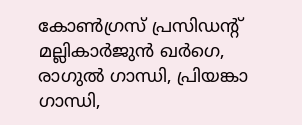കോൺഗ്രസ് പ്രസിഡൻ്റ് മല്ലികാർജുൻ ഖർഗെ, രാഗുൽ ഗാന്ധി, പ്രിയങ്കാ ഗാന്ധി,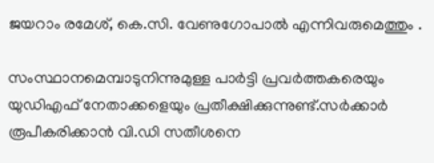ജയറാം രമേശ്, കെ.സി. വേണുഗോപാൽ എന്നിവരുമെത്തും .

സംസ്ഥാനമെമ്പാടുനിന്നുമുള്ള പാർട്ടി പ്രവർത്തകരെയും യുഡിഎഫ് നേതാക്കളെയും പ്രതീക്ഷിക്കുന്നുണ്ട്.സർക്കാർ രൂപീകരിക്കാൻ വി.ഡി സതീശനെ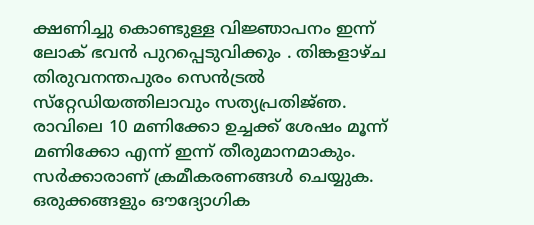ക്ഷണിച്ചു കൊണ്ടുള്ള വിജ്ഞാപനം ഇന്ന് ലോക് ഭവൻ പുറപ്പെടുവിക്കും . തിങ്കളാഴ്ച തിരുവനന്തപുരം സെൻട്രൽ സ്‌റ്റേഡിയത്തിലാവും സത്യപ്രതിജ്‌ഞ. രാവിലെ 10 മണിക്കോ ഉച്ചക്ക് ശേഷം മൂന്ന് മണിക്കോ എന്ന് ഇന്ന് തീരുമാനമാകും. സർക്കാരാണ് ക്രമീകരണങ്ങൾ ചെയ്യുക. ഒരുക്കങ്ങളും ഔദ്യോഗിക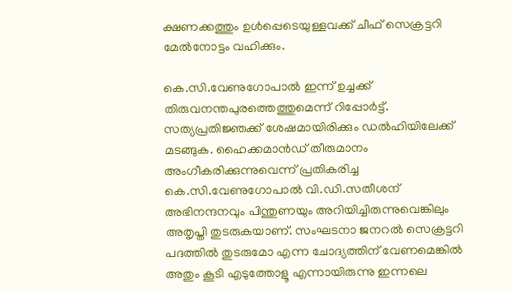ക്ഷണക്കത്തും ഉൾപ്പെടെയുള്ളവക്ക് ചീഫ് സെക്രട്ടറി മേൽനോട്ടം വഹിക്കും.

കെ.സി.വേണുഗോപാൽ ഇന്ന് ഉച്ചക്ക് തിരുവനന്തപുരത്തെത്തുമെന്ന് റിപ്പോര്‍ട്ട്. സത്യപ്രതിജ്ഞക്ക് ശേഷമായിരിക്കും ഡൽഹിയിലേക്ക് മടങ്ങുക. ഹൈക്കമാൻഡ് തീരുമാനം അംഗീകരിക്കുന്നുവെന്ന് പ്രതികരിച്ച കെ.സി.വേണുഗോപാൽ വി.ഡി.സതീശന്  അഭിനന്ദനവും പിന്തുണയും അറിയിച്ചിരുന്നുവെങ്കിലും അതൃപ്തി തുടരുകയാണ്. സംഘടനാ ജനറൽ സെക്രട്ടറി പദത്തിൽ തുടരുമോ എന്ന ചോദ്യത്തിന് വേണമെങ്കിൽ അതും കൂടി എടുത്തോളൂ എന്നായിരുന്നു ഇന്നലെ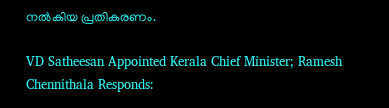നൽകിയ പ്രതികരണം.

VD Satheesan Appointed Kerala Chief Minister; Ramesh Chennithala Responds: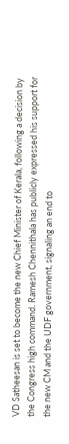VD Satheesan is set to become the new Chief Minister of Kerala, following a decision by the Congress high command. Ramesh Chennithala has publicly expressed his support for the new CM and the UDF government, signaling an end to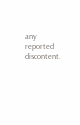any reported discontent.